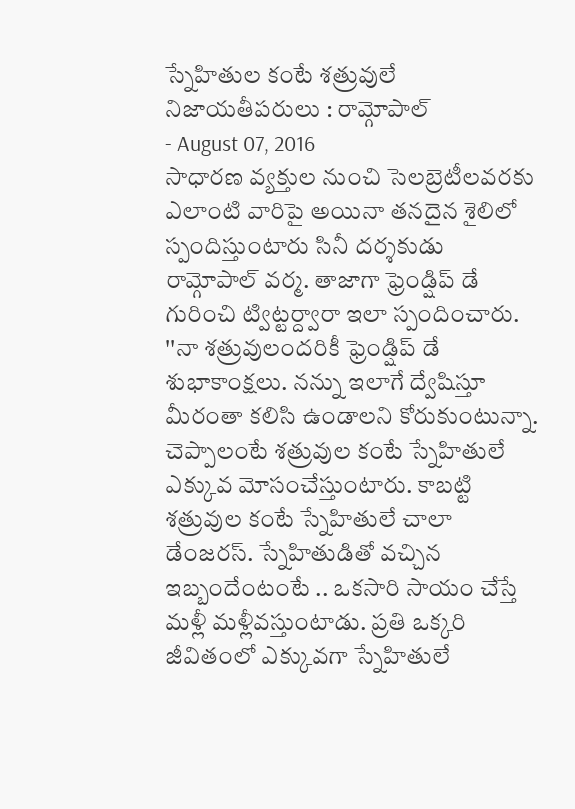స్నేహితుల కంటే శత్రువులే నిజాయతీపరులు : రామ్గోపాల్
- August 07, 2016
సాధారణ వ్యక్తుల నుంచి సెలబ్రెటీలవరకు ఎలాంటి వారిపై అయినా తనదైన శైలిలో స్పందిస్తుంటారు సినీ దర్శకుడు రామ్గోపాల్ వర్మ. తాజాగా ఫ్రెండ్షిప్ డే గురించి ట్విట్టర్ద్వారా ఇలా స్పందించారు. ''నా శత్రువులందరికీ ఫ్రెండ్షిప్ డే శుభాకాంక్షలు. నన్ను ఇలాగే ద్వేషిస్తూ మీరంతా కలిసి ఉండాలని కోరుకుంటున్నా. చెప్పాలంటే శత్రువుల కంటే స్నేహితులే ఎక్కువ మోసంచేస్తుంటారు. కాబట్టి శత్రువుల కంటే స్నేహితులే చాలా డేంజరస్. స్నేహితుడితో వచ్చిన ఇబ్బందేంటంటే .. ఒకసారి సాయం చేస్తే మళ్లీ మళ్లీవస్తుంటాడు. ప్రతి ఒక్కరి జీవితంలో ఎక్కువగా స్నేహితులే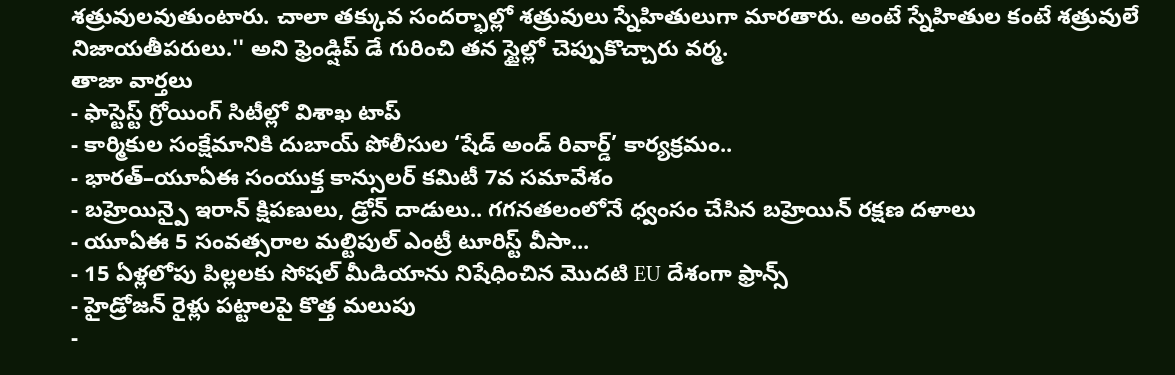శత్రువులవుతుంటారు. చాలా తక్కువ సందర్భాల్లో శత్రువులు స్నేహితులుగా మారతారు. అంటే స్నేహితుల కంటే శత్రువులే నిజాయతీపరులు.'' అని ఫ్రెండ్షిప్ డే గురించి తన స్టైల్లో చెప్పుకొచ్చారు వర్మ.
తాజా వార్తలు
- ఫాస్టెస్ట్ గ్రోయింగ్ సిటీల్లో విశాఖ టాప్
- కార్మికుల సంక్షేమానికి దుబాయ్ పోలీసుల ‘షేడ్ అండ్ రివార్డ్’ కార్యక్రమం..
- భారత్–యూఏఈ సంయుక్త కాన్సులర్ కమిటీ 7వ సమావేశం
- బహ్రెయిన్పై ఇరాన్ క్షిపణులు, డ్రోన్ దాడులు.. గగనతలంలోనే ధ్వంసం చేసిన బహ్రెయిన్ రక్షణ దళాలు
- యూఏఈ 5 సంవత్సరాల మల్టిపుల్ ఎంట్రీ టూరిస్ట్ వీసా...
- 15 ఏళ్లలోపు పిల్లలకు సోషల్ మీడియాను నిషేధించిన మొదటి EU దేశంగా ఫ్రాన్స్
- హైడ్రోజన్ రైళ్లు పట్టాలపై కొత్త మలుపు
-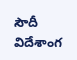సౌదీ విదేశాంగ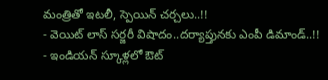మంత్రితో ఇటలీ, స్పెయిన్ చర్చలు..!!
- వెయిట్ లాస్ సర్జరీ విషాదం..దర్యాప్తునకు ఎంపీ డిమాండ్..!!
- ఇండియన్ స్కూళ్లలో ఔట్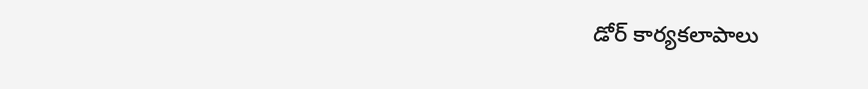డోర్ కార్యకలాపాలు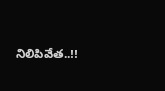నిలిపివేత..!!